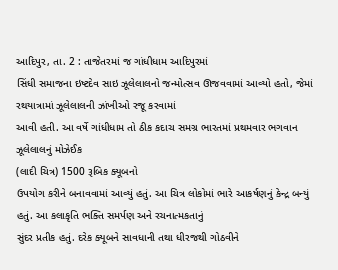આદિપુર, તા. 2 : તાજેતરમાં જ ગાંધીધામ આદિપુરમાં
સિંધી સમાજના ઇષ્ટદેવ સાઇ ઝૂલેલાલનો જન્મોત્સવ ઊજવવામાં આવ્યો હતો, જેમાં રથયાત્રામાં ઝૂલેલાલની ઝાંખીઓ રજૂ કરવામાં
આવી હતી. આ વર્ષે ગાંધીધામ તો ઠીક કદાચ સમગ્ર ભારતમાં પ્રથમવાર ભગવાન ઝૂલેલાલનું મોઝેઈક
(લાદી ચિત્ર) 1500 રૂબિક ક્યૂબનો
ઉપયોગ કરીને બનાવવામાં આવ્યું હતું. આ ચિત્ર લોકોમાં ભારે આકર્ષણનું કેન્દ્ર બન્યું
હતું. આ કલાકૃતિ ભક્તિ સમર્પણ અને રચનાત્મકતાનું
સુંદર પ્રતીક હતું. દરેક ક્યૂબને સાવધાની તથા ધીરજથી ગોઠવીને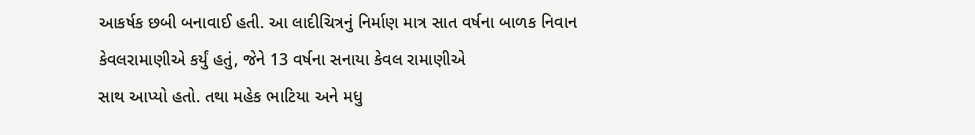આકર્ષક છબી બનાવાઈ હતી. આ લાદીચિત્રનું નિર્માણ માત્ર સાત વર્ષના બાળક નિવાન
કેવલરામાણીએ કર્યું હતું, જેને 13 વર્ષના સનાયા કેવલ રામાણીએ
સાથ આપ્યો હતો. તથા મહેક ભાટિયા અને મધુ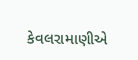કેવલરામાણીએ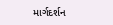માર્ગદર્શન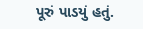પૂરું પાડયું હતું.